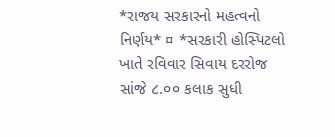*રાજય સરકારનો મહત્વનો નિર્ણય* ¤ *સરકારી હોસ્પિટલો ખાતે રવિવાર સિવાય દરરોજ સાંજે ૮.૦૦ કલાક સુધી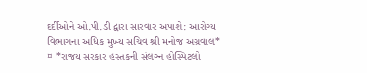દર્દીઓને ઓ.પી.ડી દ્વારા સારવાર અપાશે: આરોગ્ય વિભાગના અધિક મુખ્ય સચિવ શ્રી મનોજ અગ્રવાલ*
¤ *રાજય સરકાર હસ્તકની સંલઞ્ન હોસ્પિટલો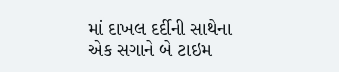માં દાખલ દર્દીની સાથેના એક સગાને બે ટાઇમ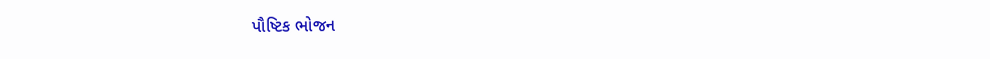પૌષ્ટિક ભોજન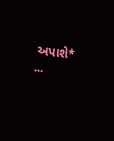અપાશે* ...